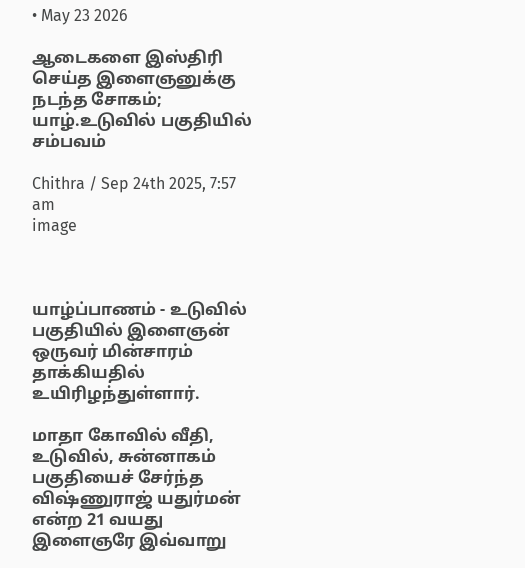• May 23 2026

ஆடைகளை இஸ்திரி செய்த இளைஞனுக்கு நடந்த சோகம்; யாழ்.உடுவில் பகுதியில் சம்பவம்

Chithra / Sep 24th 2025, 7:57 am
image



யாழ்ப்பாணம் - உடுவில் பகுதியில் இளைஞன் ஒருவர் மின்சாரம் தாக்கியதில் உயிரிழந்துள்ளார்.

மாதா கோவில் வீதி, உடுவில், சுன்னாகம் பகுதியைச் சேர்ந்த விஷ்ணுராஜ் யதுர்மன்  என்ற 21 வயது  இளைஞரே இவ்வாறு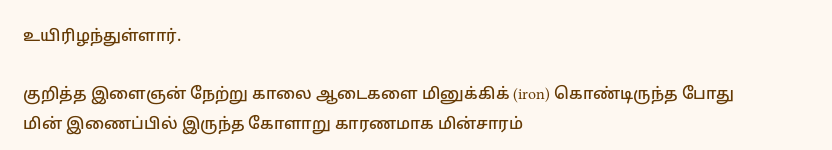உயிரிழந்துள்ளார்.

குறித்த இளைஞன் நேற்று காலை ஆடைகளை மினுக்கிக் (iron) கொண்டிருந்த போது மின் இணைப்பில் இருந்த கோளாறு காரணமாக மின்சாரம்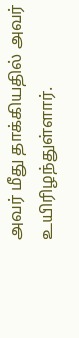அவர் மீது தாக்கியதில் அவர் உயிரிழந்துள்ளார்.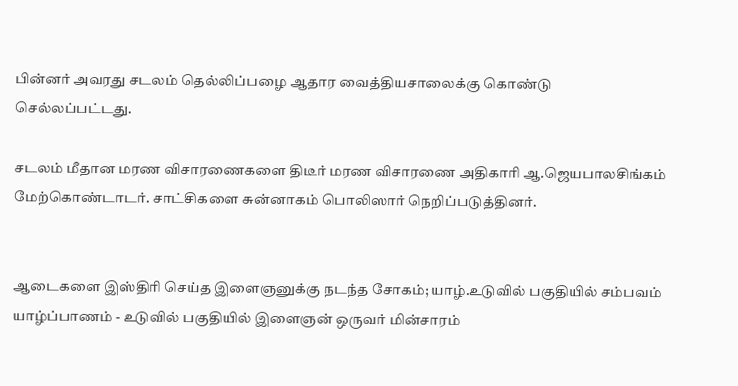பின்னர் அவரது சடலம் தெல்லிப்பழை ஆதார வைத்தியசாலைக்கு கொண்டு செல்லப்பட்டது.

சடலம் மீதான மரண விசாரணைகளை திடீர் மரண விசாரணை அதிகாரி ஆ.ஜெயபாலசிங்கம் மேற்கொண்டாடர். சாட்சிகளை சுன்னாகம் பொலிஸார் நெறிப்படுத்தினர்.


ஆடைகளை இஸ்திரி செய்த இளைஞனுக்கு நடந்த சோகம்; யாழ்.உடுவில் பகுதியில் சம்பவம் யாழ்ப்பாணம் - உடுவில் பகுதியில் இளைஞன் ஒருவர் மின்சாரம்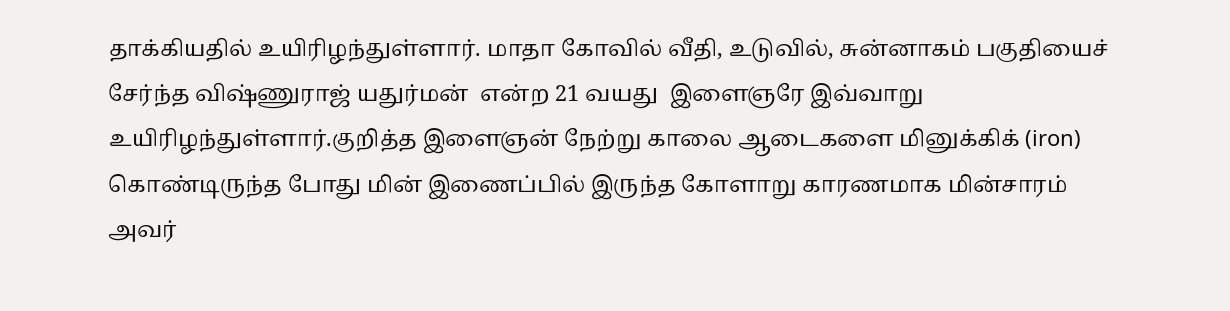தாக்கியதில் உயிரிழந்துள்ளார். மாதா கோவில் வீதி, உடுவில், சுன்னாகம் பகுதியைச் சேர்ந்த விஷ்ணுராஜ் யதுர்மன்  என்ற 21 வயது  இளைஞரே இவ்வாறு உயிரிழந்துள்ளார்.குறித்த இளைஞன் நேற்று காலை ஆடைகளை மினுக்கிக் (iron) கொண்டிருந்த போது மின் இணைப்பில் இருந்த கோளாறு காரணமாக மின்சாரம் அவர்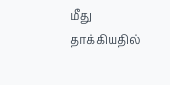மீது தாக்கியதில்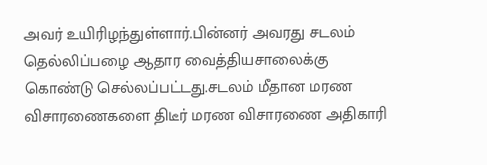அவர் உயிரிழந்துள்ளார்.பின்னர் அவரது சடலம் தெல்லிப்பழை ஆதார வைத்தியசாலைக்கு கொண்டு செல்லப்பட்டது.சடலம் மீதான மரண விசாரணைகளை திடீர் மரண விசாரணை அதிகாரி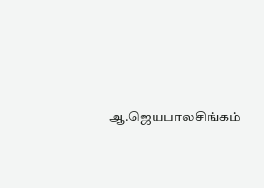ஆ.ஜெயபாலசிங்கம்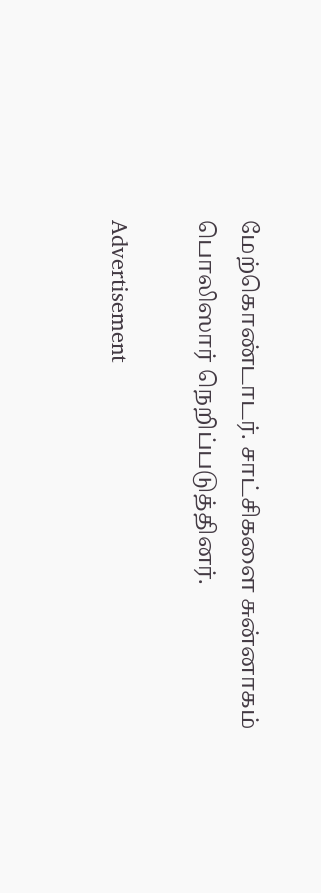மேற்கொண்டாடர். சாட்சிகளை சுன்னாகம் பொலிஸார் நெறிப்படுத்தினர்.

Advertisement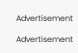Advertisement

Advertisement